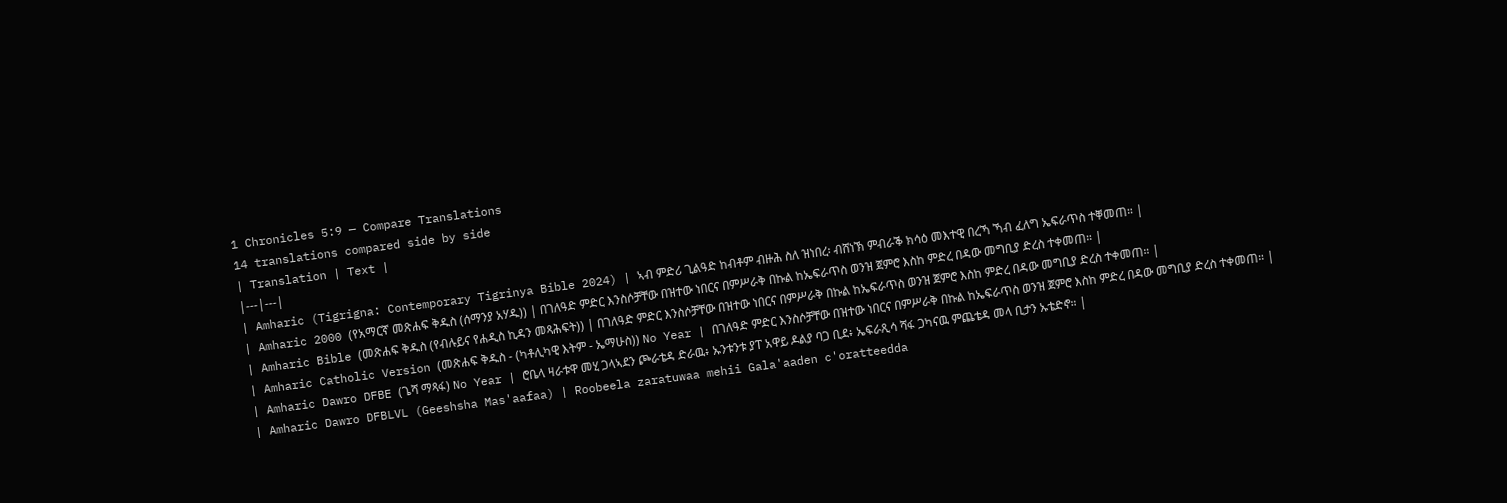1 Chronicles 5:9 — Compare Translations
14 translations compared side by side
| Translation | Text |
|---|---|
| Amharic (Tigrigna: Contemporary Tigrinya Bible 2024) | ኣብ ምድሪ ጊልዓድ ከብቶም ብዙሕ ስለ ዝነበረ፡ ብሸነኽ ምብራቕ ክሳዕ መእተዊ በረኻ ኻብ ፈለግ ኤፍራጥስ ተቐመጠ። |
| Amharic 2000 (የአማርኛ መጽሐፍ ቅዱስ (ሰማንያ አሃዱ)) | በገለዓድ ምድር እንስሶቻቸው በዝተው ነበርና በምሥራቅ በኩል ከኤፍራጥስ ወንዝ ጀምሮ እስከ ምድረ በዳው መግቢያ ድረስ ተቀመጠ። |
| Amharic Bible (መጽሐፍ ቅዱስ (የብሉይና የሐዲስ ኪዳን መጻሕፍት)) | በገለዓድ ምድር እንስሶቻቸው በዝተው ነበርና በምሥራቅ በኩል ከኤፍራጥስ ወንዝ ጀምሮ እስከ ምድረ በዳው መግቢያ ድረስ ተቀመጠ። |
| Amharic Catholic Version (መጽሐፍ ቅዱስ - (ካቶሊካዊ እትም - ኤማሁስ)) No Year | በገለዓድ ምድር እንስሶቻቸው በዝተው ነበርና በምሥራቅ በኩል ከኤፍራጥስ ወንዝ ጀምሮ እስከ ምድረ በዳው መግቢያ ድረስ ተቀመጠ። |
| Amharic Dawro DFBE (ጌሻ ማጻፋ) No Year | ሮቤላ ዛራቱዋ መሂ ጋላኣደን ጮራቴዳ ድራዉ፥ ኡንቱንቱ ያፐ አዋይ ዶልያ ባጋ ቢደ፥ ኤፍራጺሳ ሻፋ ጋካናዉ ምጨቴዳ መላ ቢታን ኡቴድኖ። |
| Amharic Dawro DFBLVL (Geeshsha Mas'aafaa) | Roobeela zaratuwaa mehii Gala'aaden c'oratteedda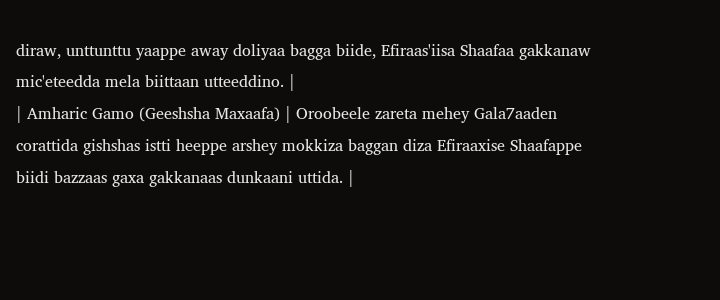diraw, unttunttu yaappe away doliyaa bagga biide, Efiraas'iisa Shaafaa gakkanaw mic'eteedda mela biittaan utteeddino. |
| Amharic Gamo (Geeshsha Maxaafa) | Oroobeele zareta mehey Gala7aaden corattida gishshas istti heeppe arshey mokkiza baggan diza Efiraaxise Shaafappe biidi bazzaas gaxa gakkanaas dunkaani uttida. |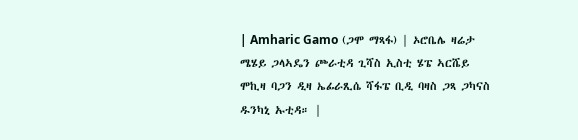| Amharic Gamo (ጋሞ ማጻፋ) | ኦሮቤሌ ዛሬታ ሜሄይ ጋላኣዴን ጮራቲዳ ጊሻስ ኢስቲ ሄፔ ኣርሼይ ሞኪዛ ባጋን ዲዛ ኤፊራጺሴ ሻፋፔ ቢዲ ባዛስ ጋጻ ጋካናስ ዱንካኒ ኡቲዳ። |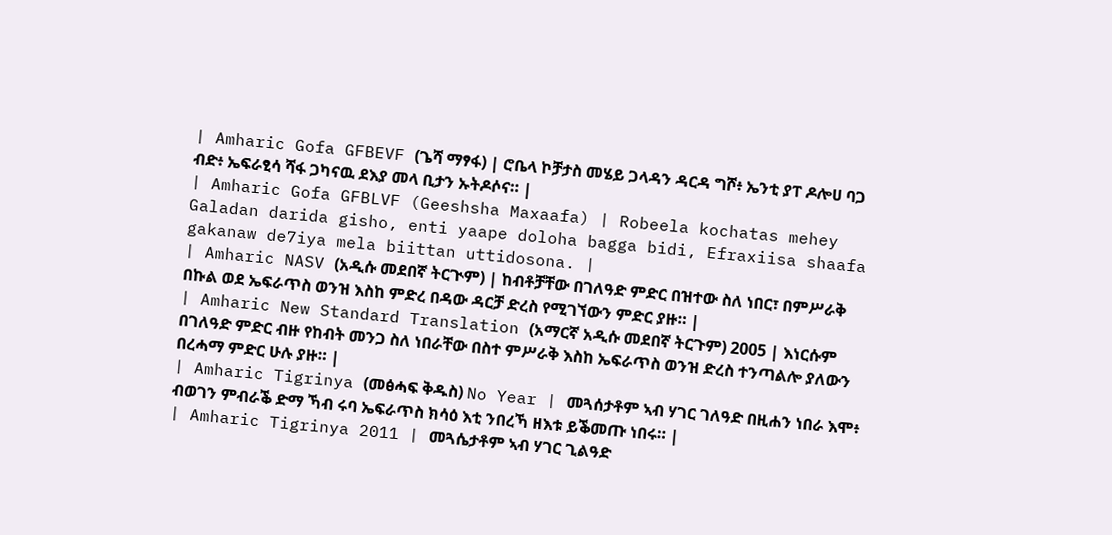| Amharic Gofa GFBEVF (ጌሻ ማፃፋ) | ሮቤላ ኮቻታስ መሄይ ጋላዳን ዳርዳ ግሾ፥ ኤንቲ ያፐ ዶሎሀ ባጋ ብድ፥ ኤፍራፂሳ ሻፋ ጋካናዉ ደእያ መላ ቢታን ኡትዶሶና። |
| Amharic Gofa GFBLVF (Geeshsha Maxaafa) | Robeela kochatas mehey Galadan darida gisho, enti yaape doloha bagga bidi, Efraxiisa shaafa gakanaw de7iya mela biittan uttidosona. |
| Amharic NASV (አዲሱ መደበኛ ትርጒም) | ከብቶቻቸው በገለዓድ ምድር በዝተው ስለ ነበር፣ በምሥራቅ በኩል ወደ ኤፍራጥስ ወንዝ እስከ ምድረ በዳው ዳርቻ ድረስ የሚገኘውን ምድር ያዙ። |
| Amharic New Standard Translation (አማርኛ አዲሱ መደበኛ ትርጉም) 2005 | እነርሱም በገለዓድ ምድር ብዙ የከብት መንጋ ስለ ነበራቸው በስተ ምሥራቅ እስከ ኤፍራጥስ ወንዝ ድረስ ተንጣልሎ ያለውን በረሓማ ምድር ሁሉ ያዙ። |
| Amharic Tigrinya (መፅሓፍ ቅዱስ) No Year | መጓሰታቶም ኣብ ሃገር ገለዓድ በዚሐን ነበራ እሞ፥ ብወገን ምብራቕ ድማ ኻብ ሩባ ኤፍራጥስ ክሳዕ እቲ ንበረኻ ዘእቱ ይቕመጡ ነበሩ። |
| Amharic Tigrinya 2011 | መጓሴታቶም ኣብ ሃገር ጊልዓድ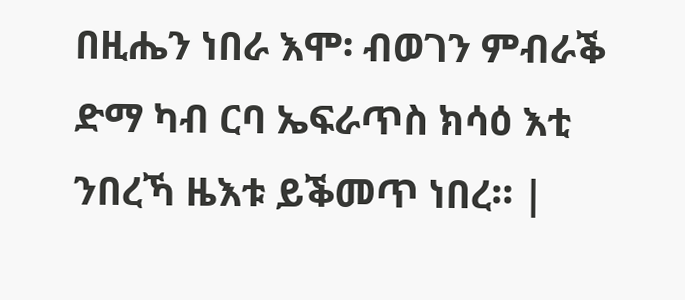በዚሔን ነበራ እሞ፡ ብወገን ምብራቕ ድማ ካብ ርባ ኤፍራጥስ ክሳዕ እቲ ንበረኻ ዜእቱ ይቕመጥ ነበረ። |